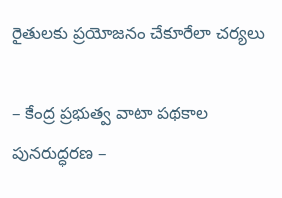రైతులకు ప్రయోజనం చేకూరేలా చర్యలు

– కేంద్ర ప్రభుత్వ వాటా పథకాల పునరుద్ధరణ –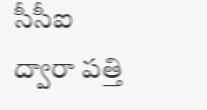సీసీఐ ద్వారా పత్తి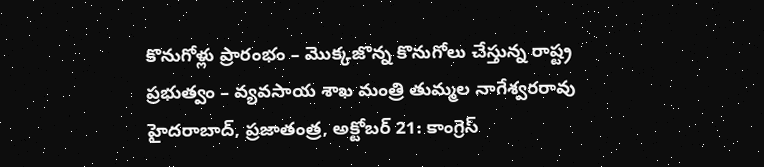కొనుగోళ్లు ప్రారంభం – మొక్కజొన్న కొనుగోలు చేస్తున్న రాష్ట్ర ప్రభుత్వం – వ్యవసాయ శాఖ మంత్రి తుమ్మల నాగేశ్వరరావు హైదరాబాద్, ప్రజాతంత్ర, అక్టోబర్ 21: కాంగ్రెస్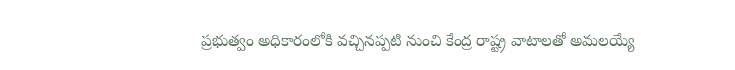ప్రభుత్వం అధికారంలోకి వచ్చినప్పటి నుంచి కేంద్ర రాష్ట్ర వాటాలతో అమలయ్యే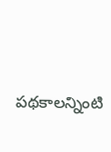పథకాలన్నింటి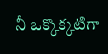నీ ఒక్కొక్కటిగా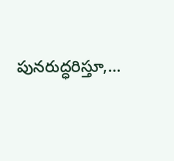పునరుద్ధరిస్తూ,…